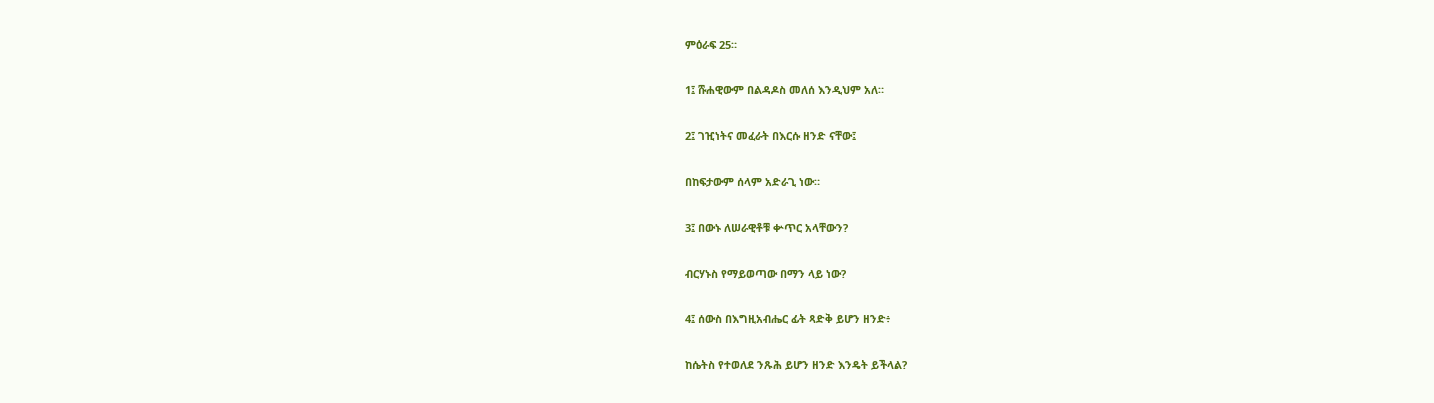ምዕራፍ 25።

1፤ ሹሐዊውም በልዳዶስ መለሰ እንዲህም አለ።

2፤ ገዢነትና መፈራት በእርሱ ዘንድ ናቸው፤

በከፍታውም ሰላም አድራጊ ነው።

3፤ በውኑ ለሠራዊቶቹ ቍጥር አላቸውን?

ብርሃኑስ የማይወጣው በማን ላይ ነው?

4፤ ሰውስ በእግዚአብሔር ፊት ጻድቅ ይሆን ዘንድ፥

ከሴትስ የተወለደ ንጹሕ ይሆን ዘንድ እንዴት ይችላል?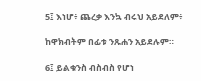5፤ እነሆ፥ ጨረቃ እንኳ ብሩህ አይደለም፥

ከዋክብትም በፊቱ ንጹሐን አይደሉም።

6፤ ይልቁንስ ብስብስ የሆነ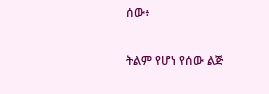ሰው፥

ትልም የሆነ የሰው ልጅ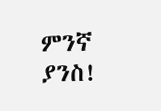ምንኛ ያንስ!